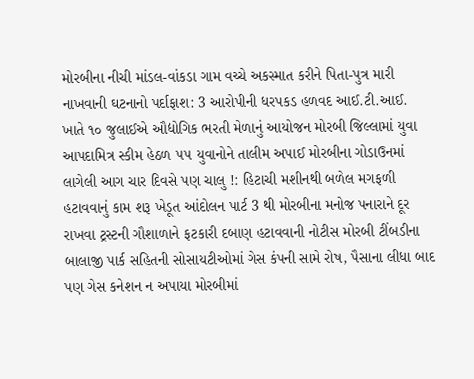મોરબીના નીચી માંડલ-વાંકડા ગામ વચ્ચે અકસ્માત કરીને પિતા-પુત્ર મારી નાખવાની ઘટનાનો પર્દાફાશ: 3 આરોપીની ધરપકડ હળવદ આઈ.ટી.આઈ. ખાતે ૧૦ જુલાઈએ ઔદ્યોગિક ભરતી મેળાનું આયોજન મોરબી જિલ્લામાં યુવા આપદામિત્ર સ્કીમ હેઠળ ૫૫ યુવાનોને તાલીમ અપાઈ મોરબીના ગોડાઉનમાં લાગેલી આગ ચાર દિવસે પણ ચાલુ !: હિટાચી મશીનથી બળેલ મગફળી હટાવવાનું કામ શરૂ ખેડૂત આંદોલન પાર્ટ 3 થી મોરબીના મનોજ પનારાને દૂર રાખવા ટ્રસ્ટની ગૌશાળાને ફટકારી દબાણ હટાવવાની નોટીસ મોરબી ટીંબડીના બાલાજી પાર્ક સહિતની સોસાયટીઓમાં ગેસ કંપની સામે રોષ, પૈસાના લીધા બાદ પણ ગેસ કનેશન ન અપાયા મોરબીમાં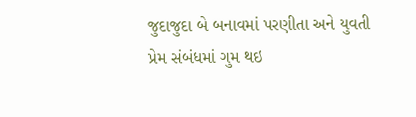જુદાજુદા બે બનાવમાં પરણીતા અને યુવતી પ્રેમ સંબંધમાં ગુમ થઇ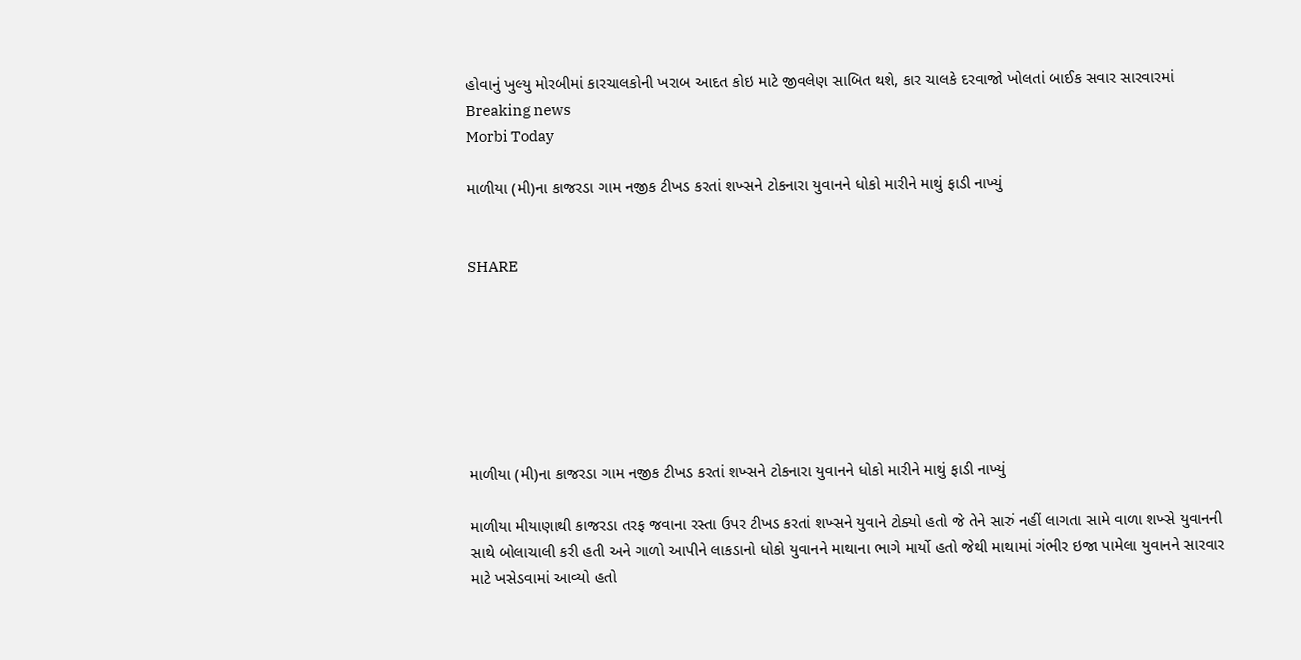હોવાનું ખુલ્યુ મોરબીમાં કારચાલકોની ખરાબ આદત કોઇ માટે જીવલેણ સાબિત થશે, કાર ચાલકે દરવાજો ખોલતાં બાઈક સવાર સારવારમાં
Breaking news
Morbi Today

માળીયા (મી)ના કાજરડા ગામ નજીક ટીખડ કરતાં શખ્સને ટોકનારા યુવાનને ધોકો મારીને માથું ફાડી નાખ્યું


SHARE







માળીયા (મી)ના કાજરડા ગામ નજીક ટીખડ કરતાં શખ્સને ટોકનારા યુવાનને ધોકો મારીને માથું ફાડી નાખ્યું

માળીયા મીયાણાથી કાજરડા તરફ જવાના રસ્તા ઉપર ટીખડ કરતાં શખ્સને યુવાને ટોક્યો હતો જે તેને સારું નહીં લાગતા સામે વાળા શખ્સે યુવાનની સાથે બોલાચાલી કરી હતી અને ગાળો આપીને લાકડાનો ધોકો યુવાનને માથાના ભાગે માર્યો હતો જેથી માથામાં ગંભીર ઇજા પામેલા યુવાનને સારવાર માટે ખસેડવામાં આવ્યો હતો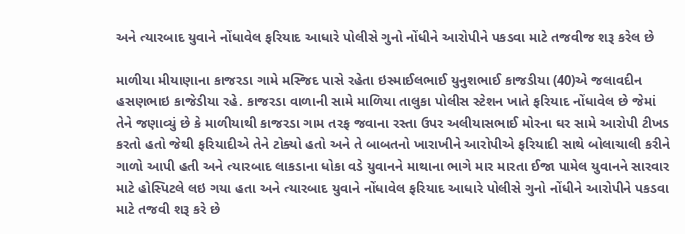અને ત્યારબાદ યુવાને નોંધાવેલ ફરિયાદ આધારે પોલીસે ગુનો નોંધીને આરોપીને પકડવા માટે તજવીજ શરૂ કરેલ છે

માળીયા મીયાણાના કાજરડા ગામે મસ્જિદ પાસે રહેતા ઇસ્માઈલભાઈ યુનુશભાઈ કાજડીયા (40)એ જલાવદીન હસણભાઇ કાજેડીયા રહે. કાજરડા વાળાની સામે માળિયા તાલુકા પોલીસ સ્ટેશન ખાતે ફરિયાદ નોંધાવેલ છે જેમાં તેને જણાવ્યું છે કે માળીયાથી કાજરડા ગામ તરફ જવાના રસ્તા ઉપર અલીયાસભાઈ મોરના ઘર સામે આરોપી ટીખડ કરતો હતો જેથી ફરિયાદીએ તેને ટોક્યો હતો અને તે બાબતનો ખારાખીને આરોપીએ ફરિયાદી સાથે બોલાચાલી કરીને ગાળો આપી હતી અને ત્યારબાદ લાકડાના ધોકા વડે યુવાનને માથાના ભાગે માર મારતા ઈજા પામેલ યુવાનને સારવાર માટે હોસ્પિટલે લઇ ગયા હતા અને ત્યારબાદ યુવાને નોંધાવેલ ફરિયાદ આધારે પોલીસે ગુનો નોંધીને આરોપીને પકડવા માટે તજવી શરૂ કરે છે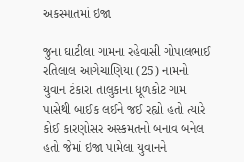અકસ્માતમાં ઇજા

જુના ઘાટીલા ગામના રહેવાસી ગોપાલભાઈ રતિલાલ આગેચાણિયા (25) નામનો યુવાન ટંકારા તાલુકાના ધૂળકોટ ગામ પાસેથી બાઈક લઈને જઈ રહ્યો હતો ત્યારે કોઈ કારણોસર અસ્કમતનો બનાવ બનેલ હતો જેમાં ઇજા પામેલા યુવાનને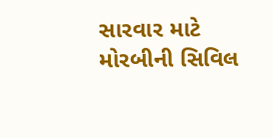સારવાર માટે મોરબીની સિવિલ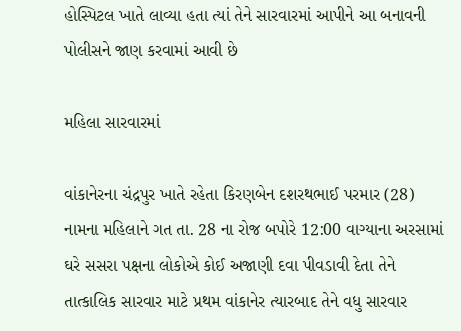હોસ્પિટલ ખાતે લાવ્યા હતા ત્યાં તેને સારવારમાં આપીને આ બનાવની પોલીસને જાણ કરવામાં આવી છે

મહિલા સારવારમાં

વાંકાનેરના ચંદ્રપુર ખાતે રહેતા કિરણબેન દશરથભાઈ પરમાર (28) નામના મહિલાને ગત તા. 28 ના રોજ બપોરે 12:00 વાગ્યાના અરસામાં ઘરે સસરા પક્ષના લોકોએ કોઈ અજાણી દવા પીવડાવી દેતા તેને તાત્કાલિક સારવાર માટે પ્રથમ વાંકાનેર ત્યારબાદ તેને વધુ સારવાર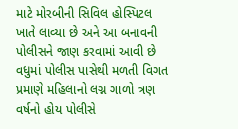માટે મોરબીની સિવિલ હોસ્પિટલ ખાતે લાવ્યા છે અને આ બનાવની પોલીસને જાણ કરવામાં આવી છે વધુમાં પોલીસ પાસેથી મળતી વિગત પ્રમાણે મહિલાનો લગ્ન ગાળો ત્રણ વર્ષનો હોય પોલીસે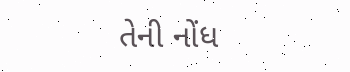તેની નોંધ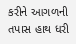કરીને આગળની તપાસ હાથ ધરી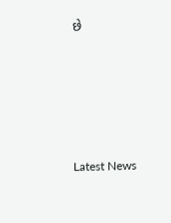છે






Latest News